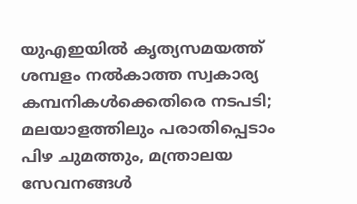യുഎഇയിൽ കൃത്യസമയത്ത് ശമ്പളം നൽകാത്ത സ്വകാര്യ കമ്പനികൾക്കെതിരെ നടപടി; മലയാളത്തിലും പരാതിപ്പെടാം
പിഴ ചുമത്തും, മന്ത്രാലയ സേവനങ്ങൾ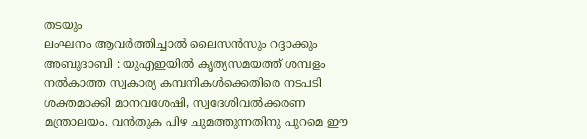തടയും
ലംഘനം ആവർത്തിച്ചാൽ ലൈസൻസും റദ്ദാക്കും
അബുദാബി : യുഎഇയിൽ കൃത്യസമയത്ത് ശമ്പളം നൽകാത്ത സ്വകാര്യ കമ്പനികൾക്കെതിരെ നടപടി ശക്തമാക്കി മാനവശേഷി, സ്വദേശിവൽക്കരണ മന്ത്രാലയം. വൻതുക പിഴ ചുമത്തുന്നതിനു പുറമെ ഈ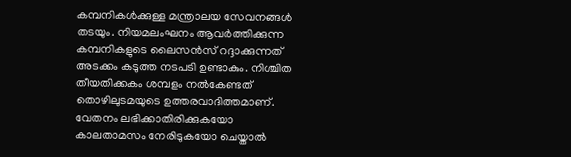കമ്പനികൾക്കുള്ള മന്ത്രാലയ സേവനങ്ങൾ തടയും. നിയമലംഘനം ആവർത്തിക്കുന്ന കമ്പനികളുടെ ലൈസൻസ് റദ്ദാക്കുന്നത് അടക്കം കടുത്ത നടപടി ഉണ്ടാകും. നിശ്ചിത തീയതിക്കകം ശമ്പളം നൽകേണ്ടത് തൊഴിലുടമയുടെ ഉത്തരവാദിത്തമാണ്. വേതനം ലഭിക്കാതിരിക്കുകയോ കാലതാമസം നേരിടുകയോ ചെയ്താൽ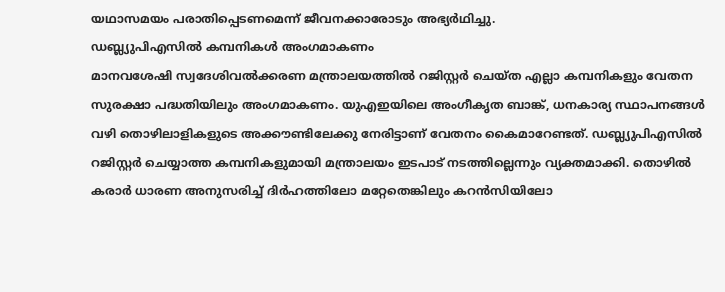യഥാസമയം പരാതിപ്പെടണമെന്ന് ജീവനക്കാരോടും അഭ്യർഥിച്ചു.
ഡബ്ല്യുപിഎസിൽ കമ്പനികൾ അംഗമാകണം
മാനവശേഷി സ്വദേശിവൽക്കരണ മന്ത്രാലയത്തിൽ റജിസ്റ്റർ ചെയ്ത എല്ലാ കമ്പനികളും വേതന സുരക്ഷാ പദ്ധതിയിലും അംഗമാകണം. യുഎഇയിലെ അംഗീകൃത ബാങ്ക്, ധനകാര്യ സ്ഥാപനങ്ങൾ വഴി തൊഴിലാളികളുടെ അക്കൗണ്ടിലേക്കു നേരിട്ടാണ് വേതനം കൈമാറേണ്ടത്. ഡബ്ല്യുപിഎസിൽ റജിസ്റ്റർ ചെയ്യാത്ത കമ്പനികളുമായി മന്ത്രാലയം ഇടപാട് നടത്തില്ലെന്നും വ്യക്തമാക്കി. തൊഴിൽ കരാർ ധാരണ അനുസരിച്ച് ദിർഹത്തിലോ മറ്റേതെങ്കിലും കറൻസിയിലോ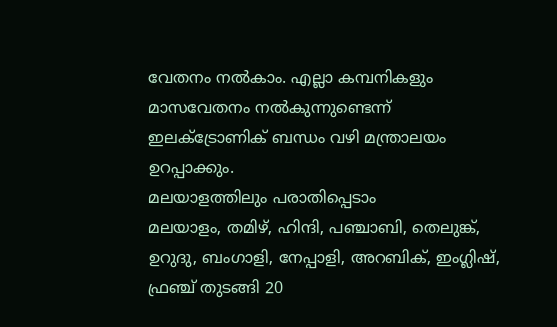വേതനം നൽകാം. എല്ലാ കമ്പനികളും മാസവേതനം നൽകുന്നുണ്ടെന്ന് ഇലക്ട്രോണിക് ബന്ധം വഴി മന്ത്രാലയം ഉറപ്പാക്കും.
മലയാളത്തിലും പരാതിപ്പെടാം
മലയാളം, തമിഴ്, ഹിന്ദി, പഞ്ചാബി, തെലുങ്ക്, ഉറുദു, ബംഗാളി, നേപ്പാളി, അറബിക്, ഇംഗ്ലിഷ്, ഫ്രഞ്ച് തുടങ്ങി 20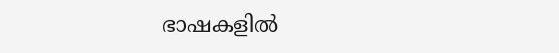ഭാഷകളിൽ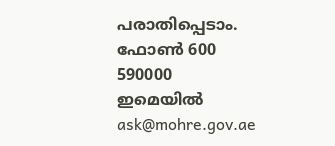പരാതിപ്പെടാം.
ഫോൺ 600 590000
ഇമെയിൽ ask@mohre.gov.ae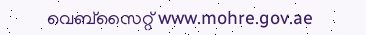വെബ്സൈറ്റ് www.mohre.gov.ae